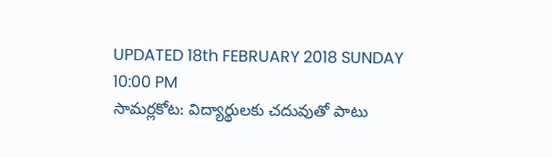UPDATED 18th FEBRUARY 2018 SUNDAY 10:00 PM
సామర్లకోట: విద్యార్థులకు చదువుతో పాటు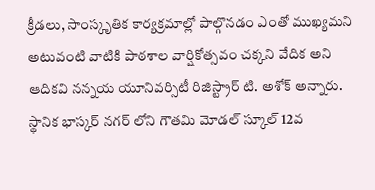క్రీడలు, సాంస్కృతిక కార్యక్రమాల్లో పాల్గొనడం ఎంతో ముఖ్యమని అటువంటి వాటికి పాఠశాల వార్షికోత్సవం చక్కని వేదిక అని ఆదికవి నన్నయ యూనివర్సిటీ రిజిస్ట్రార్ టి. అశోక్ అన్నారు. స్థానిక భాస్కర్ నగర్ లోని గౌతమి మోడల్ స్కూల్ 12వ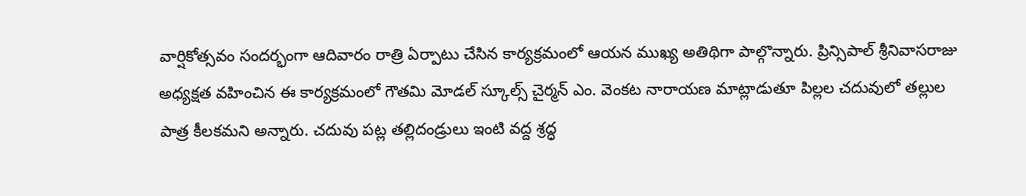వార్షికోత్సవం సందర్భంగా ఆదివారం రాత్రి ఏర్పాటు చేసిన కార్యక్రమంలో ఆయన ముఖ్య అతిథిగా పాల్గొన్నారు. ప్రిన్సిపాల్ శ్రీనివాసరాజు అధ్యక్షత వహించిన ఈ కార్యక్రమంలో గౌతమి మోడల్ స్కూల్స్ చైర్మన్ ఎం. వెంకట నారాయణ మాట్లాడుతూ పిల్లల చదువులో తల్లుల పాత్ర కీలకమని అన్నారు. చదువు పట్ల తల్లిదండ్రులు ఇంటి వద్ద శ్రద్ధ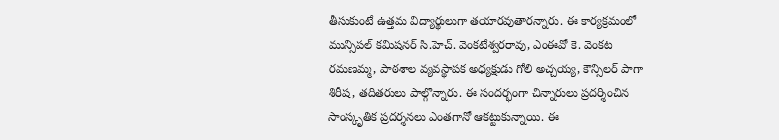తీసుకుంటే ఉత్తమ విద్యార్థులుగా తయారవుతారన్నారు. ఈ కార్యక్రమంలో మున్సిపల్ కమిషనర్ సి.హెచ్. వెంకటేశ్వరరావు, ఎంఈవో కె. వెంకట రమణమ్మ, పాఠశాల వ్యవస్థాపక అధ్యక్షుడు గోలి అచ్చయ్య, కౌన్సిలర్ పాగా శిరీష, తదితరులు పాల్గొన్నారు. ఈ సందర్భంగా చిన్నారులు ప్రదర్శించిన సాంస్కృతిక ప్రదర్శనలు ఎంతగానో ఆకట్టుకున్నాయి. ఈ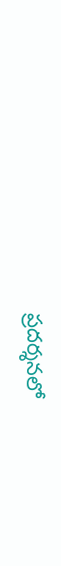ప్రదర్శనలో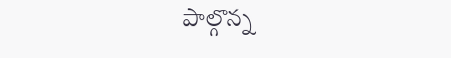పాల్గొన్న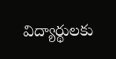విద్యార్థులకు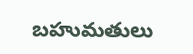బహుమతులు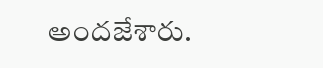అందజేశారు.